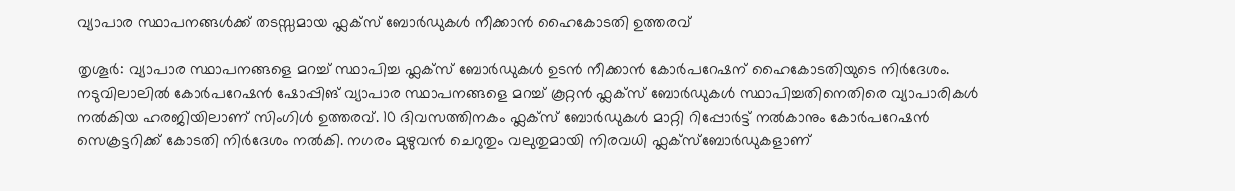വ്യാപാര സ്ഥാപനങ്ങൾക്ക് തടസ്സമായ ഫ്ലക്സ് ബോർഡുകൾ നീക്കാൻ ഹൈകോടതി ഉത്തരവ്

തൃശൂർ: വ്യാപാര സ്ഥാപനങ്ങളെ മറച്ച് സ്ഥാപിച്ച ഫ്ലക്സ് ബോർഡുകൾ ഉടൻ നീക്കാൻ കോർപറേഷന് ഹൈകോടതിയുടെ നിർദേശം. നടുവിലാലിൽ കോർപറേഷൻ ഷോപ്പിങ് വ്യാപാര സ്ഥാപനങ്ങളെ മറച്ച് കൂറ്റൻ ഫ്ലക്സ് ബോർഡുകൾ സ്ഥാപിച്ചതിനെതിരെ വ്യാപാരികൾ നൽകിയ ഹരജിയിലാണ് സിംഗിൾ ഉത്തരവ്. 10 ദിവസത്തിനകം ഫ്ലക്സ് ബോർഡുകൾ മാറ്റി റിപ്പോർട്ട് നൽകാനും കോർപറേഷൻ സെക്രട്ടറിക്ക് കോടതി നിർദേശം നൽകി. നഗരം മുഴുവൻ ചെറുതും വലുതുമായി നിരവധി ഫ്ലക്സ്ബോർഡുകളാണ്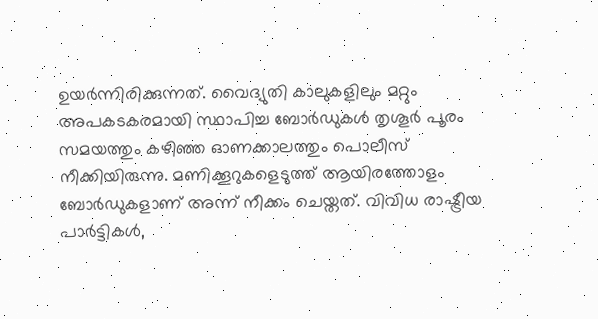ഉയർന്നിരിക്കുന്നത്. വൈദ്യുതി കാലുകളിലും മറ്റും അപകടകരമായി സ്ഥാപിച്ച ബോർഡുകൾ തൃശൂർ പൂരം സമയത്തും കഴിഞ്ഞ ഓണക്കാലത്തും പൊലീസ് നീക്കിയിരുന്നു. മണിക്കൂറുകളെടുത്ത് ആയിരത്തോളം ബോർഡുകളാണ് അന്ന് നീക്കം ചെയ്തത്. വിവിധ രാഷ്ട്രീയ പാർട്ടികൾ,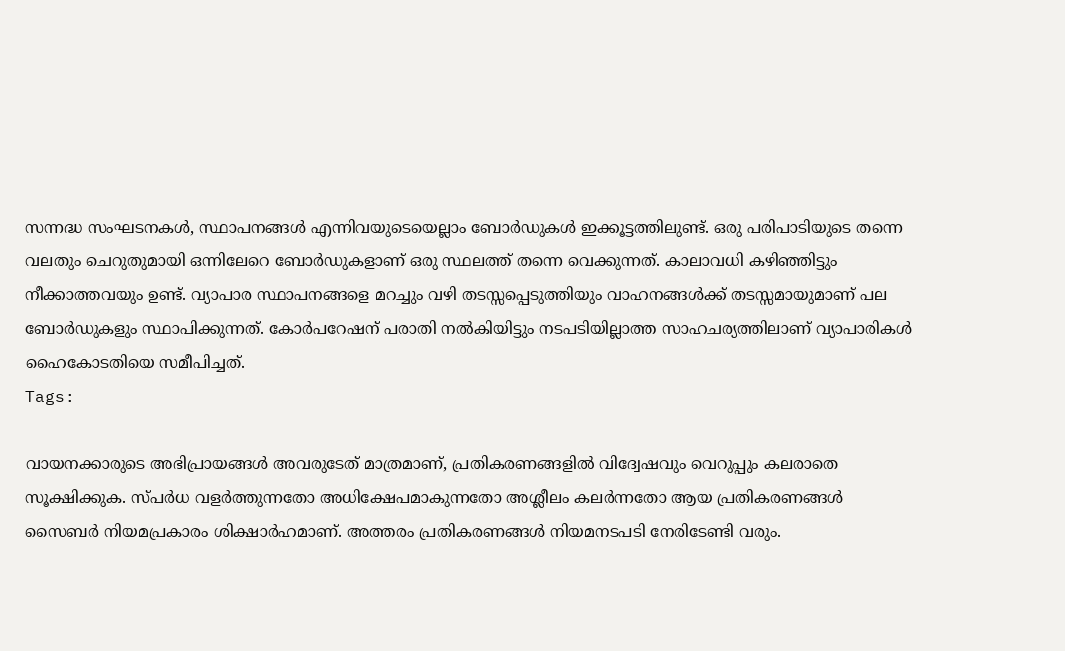സന്നദ്ധ സംഘടനകൾ, സ്ഥാപനങ്ങൾ എന്നിവയുടെയെല്ലാം ബോർഡുകൾ ഇക്കൂട്ടത്തിലുണ്ട്. ഒരു പരിപാടിയുടെ തന്നെ വലതും ചെറുതുമായി ഒന്നിലേറെ ബോർഡുകളാണ് ഒരു സ്ഥലത്ത് തന്നെ വെക്കുന്നത്. കാലാവധി കഴിഞ്ഞിട്ടും നീക്കാത്തവയും ഉണ്ട്. വ്യാപാര സ്ഥാപനങ്ങളെ മറച്ചും വഴി തടസ്സപ്പെടുത്തിയും വാഹനങ്ങൾക്ക് തടസ്സമായുമാണ് പല ബോർഡുകളും സ്ഥാപിക്കുന്നത്. കോർപറേഷന് പരാതി നൽകിയിട്ടും നടപടിയില്ലാത്ത സാഹചര്യത്തിലാണ് വ്യാപാരികൾ ഹൈകോടതിയെ സമീപിച്ചത്.
Tags:

വായനക്കാരുടെ അഭിപ്രായങ്ങള്‍ അവരുടേത് മാത്രമാണ്, പ്രതികരണങ്ങളിൽ വിദ്വേഷവും വെറുപ്പും കലരാതെ സൂക്ഷിക്കുക. സ്പർധ വളർത്തുന്നതോ അധിക്ഷേപമാകുന്നതോ അശ്ലീലം കലർന്നതോ ആയ പ്രതികരണങ്ങൾ സൈബർ നിയമപ്രകാരം ശിക്ഷാർഹമാണ്. അത്തരം പ്രതികരണങ്ങൾ നിയമനടപടി നേരിടേണ്ടി വരും.